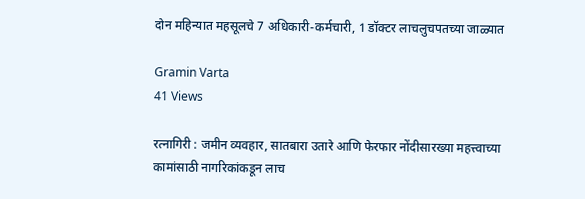दोन महिन्यात महसूलचे 7 अधिकारी-कर्मचारी, 1 डॉक्टर लाचलुचपतच्या जाळ्यात

Gramin Varta
41 Views

रत्नागिरी : जमीन व्यवहार, सातबारा उतारे आणि फेरफार नोंदीसारख्या महत्त्वाच्या कामांसाठी नागरिकांकडून लाच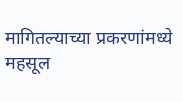मागितल्याच्या प्रकरणांमध्ये महसूल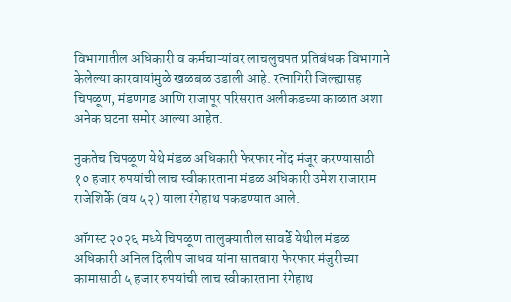विभागातील अधिकारी व कर्मचाऱ्यांवर लाचलुचपत प्रतिबंधक विभागाने केलेल्या कारवायांमुळे खळबळ उडाली आहे. रत्नागिरी जिल्ह्यासह चिपळूण, मंडणगड आणि राजापूर परिसरात अलीकडच्या काळात अशा अनेक घटना समोर आल्या आहेत.

नुकतेच चिपळूण येथे मंडळ अधिकारी फेरफार नोंद मंजूर करण्यासाठी १० हजार रुपयांची लाच स्वीकारताना मंडळ अधिकारी उमेश राजाराम राजेशिर्के (वय ५२) याला रंगेहाथ पकडण्यात आले.

ऑगस्ट २०२६ मध्ये चिपळूण तालुक्यातील सावर्डे येथील मंडळ अधिकारी अनिल दिलीप जाधव यांना सातबारा फेरफार मंजुरीच्या कामासाठी ५ हजार रुपयांची लाच स्वीकारताना रंगेहाथ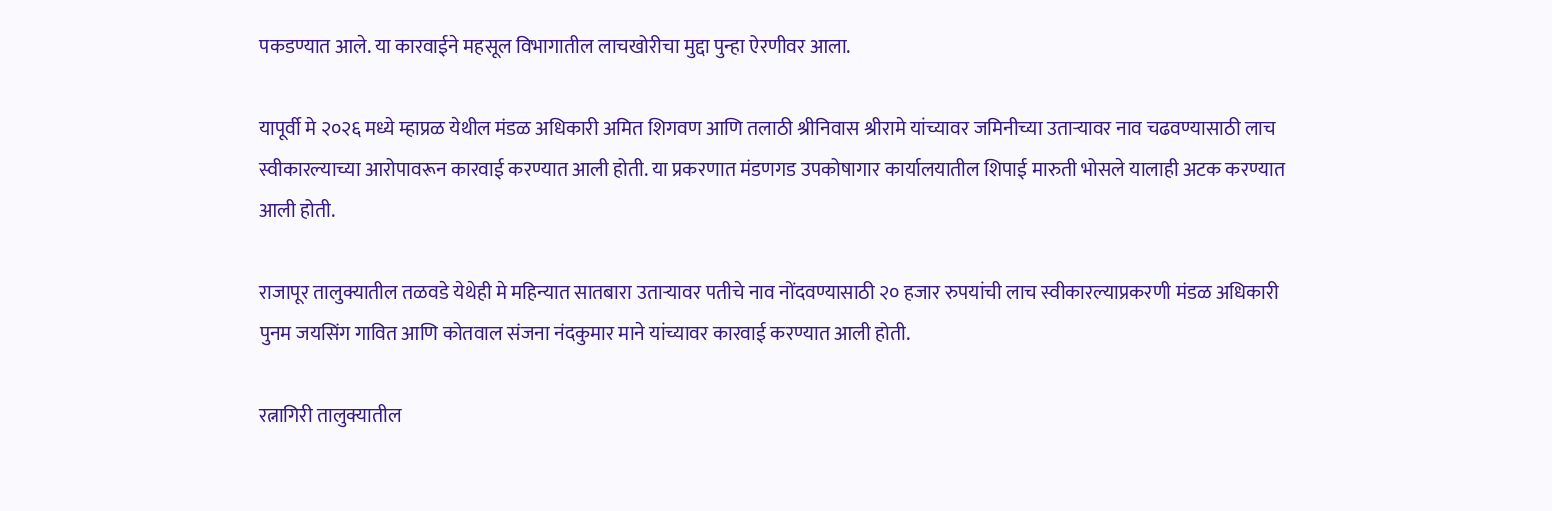पकडण्यात आले. या कारवाईने महसूल विभागातील लाचखोरीचा मुद्दा पुन्हा ऐरणीवर आला.

यापूर्वी मे २०२६ मध्ये म्हाप्रळ येथील मंडळ अधिकारी अमित शिगवण आणि तलाठी श्रीनिवास श्रीरामे यांच्यावर जमिनीच्या उताऱ्यावर नाव चढवण्यासाठी लाच स्वीकारल्याच्या आरोपावरून कारवाई करण्यात आली होती. या प्रकरणात मंडणगड उपकोषागार कार्यालयातील शिपाई मारुती भोसले यालाही अटक करण्यात आली होती.

राजापूर तालुक्यातील तळवडे येथेही मे महिन्यात सातबारा उताऱ्यावर पतीचे नाव नोंदवण्यासाठी २० हजार रुपयांची लाच स्वीकारल्याप्रकरणी मंडळ अधिकारी पुनम जयसिंग गावित आणि कोतवाल संजना नंदकुमार माने यांच्यावर कारवाई करण्यात आली होती.

रत्नागिरी तालुक्यातील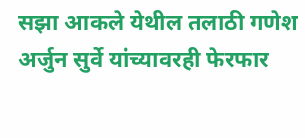सझा आकले येथील तलाठी गणेश अर्जुन सुर्वे यांच्यावरही फेरफार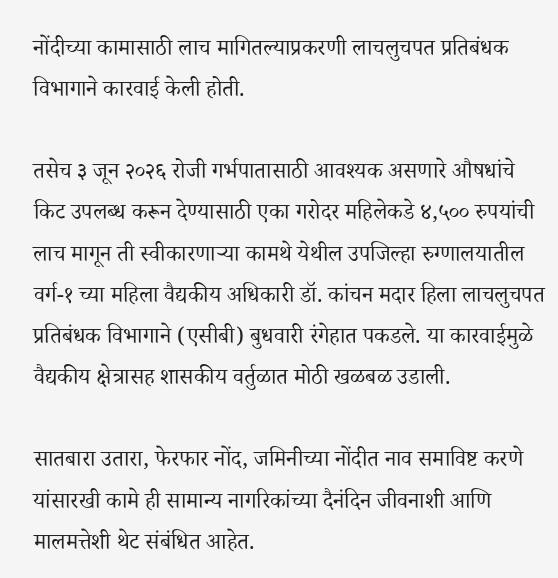नोंदीच्या कामासाठी लाच मागितल्याप्रकरणी लाचलुचपत प्रतिबंधक विभागाने कारवाई केली होती.

तसेच ३ जून २०२६ रोजी गर्भपातासाठी आवश्यक असणारे औषधांचे किट उपलब्ध करून देण्यासाठी एका गरोदर महिलेकडे ४,५०० रुपयांची लाच मागून ती स्वीकारणाऱ्या कामथे येथील उपजिल्हा रुग्णालयातील वर्ग-१ च्या महिला वैद्यकीय अधिकारी डॉ. कांचन मदार हिला लाचलुचपत प्रतिबंधक विभागाने (एसीबी) बुधवारी रंगेहात पकडले. या कारवाईमुळे वैद्यकीय क्षेत्रासह शासकीय वर्तुळात मोठी खळबळ उडाली.

सातबारा उतारा, फेरफार नोंद, जमिनीच्या नोंदीत नाव समाविष्ट करणे यांसारखी कामे ही सामान्य नागरिकांच्या दैनंदिन जीवनाशी आणि मालमत्तेशी थेट संबंधित आहेत.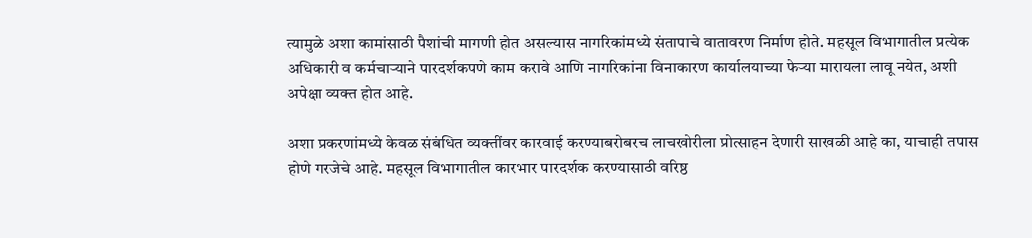त्यामुळे अशा कामांसाठी पैशांची मागणी होत असल्यास नागरिकांमध्ये संतापाचे वातावरण निर्माण होते. महसूल विभागातील प्रत्येक अधिकारी व कर्मचाऱ्याने पारदर्शकपणे काम करावे आणि नागरिकांना विनाकारण कार्यालयाच्या फेऱ्या मारायला लावू नयेत, अशी अपेक्षा व्यक्त होत आहे.

अशा प्रकरणांमध्ये केवळ संबंधित व्यक्तींवर कारवाई करण्याबरोबरच लाचखोरीला प्रोत्साहन देणारी साखळी आहे का, याचाही तपास होणे गरजेचे आहे. महसूल विभागातील कारभार पारदर्शक करण्यासाठी वरिष्ठ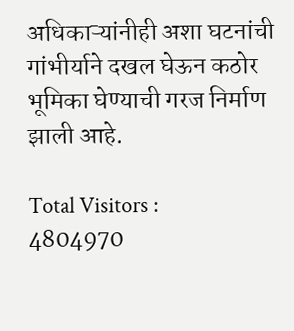अधिकाऱ्यांनीही अशा घटनांची गांभीर्याने दखल घेऊन कठोर भूमिका घेण्याची गरज निर्माण झाली आहे.

Total Visitors :
4804970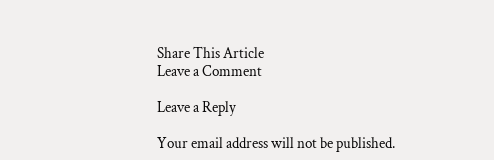Share This Article
Leave a Comment

Leave a Reply

Your email address will not be published.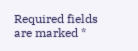Required fields are marked *